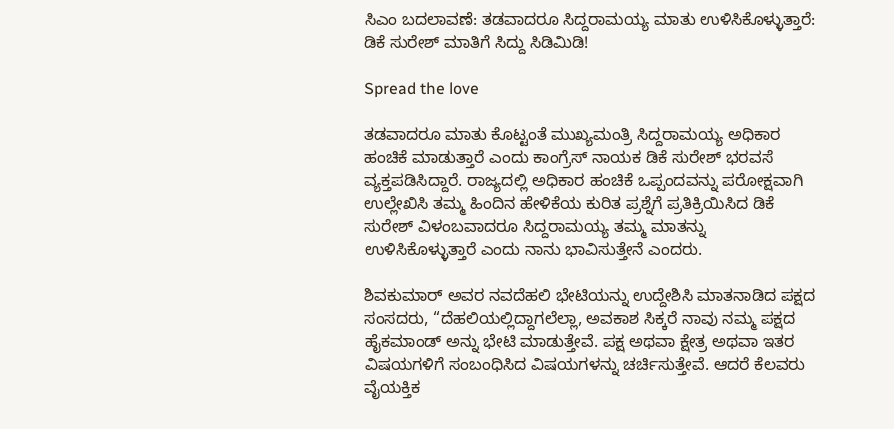ಸಿಎಂ ಬದಲಾವಣೆ: ತಡವಾದರೂ ಸಿದ್ದರಾಮಯ್ಯ ಮಾತು ಉಳಿಸಿಕೊಳ್ಳುತ್ತಾರೆ: ಡಿಕೆ ಸುರೇಶ್ ಮಾತಿಗೆ ಸಿದ್ದು ಸಿಡಿಮಿಡಿ!

Spread the love

ತಡವಾದರೂ ಮಾತು ಕೊಟ್ಟಂತೆ ಮುಖ್ಯಮಂತ್ರಿ ಸಿದ್ದರಾಮಯ್ಯ ಅಧಿಕಾರ ಹಂಚಿಕೆ ಮಾಡುತ್ತಾರೆ ಎಂದು ಕಾಂಗ್ರೆಸ್ ನಾಯಕ ಡಿಕೆ ಸುರೇಶ್ ಭರವಸೆ ವ್ಯಕ್ತಪಡಿಸಿದ್ದಾರೆ. ರಾಜ್ಯದಲ್ಲಿ ಅಧಿಕಾರ ಹಂಚಿಕೆ ಒಪ್ಪಂದವನ್ನು ಪರೋಕ್ಷವಾಗಿ ಉಲ್ಲೇಖಿಸಿ ತಮ್ಮ ಹಿಂದಿನ ಹೇಳಿಕೆಯ ಕುರಿತ ಪ್ರಶ್ನೆಗೆ ಪ್ರತಿಕ್ರಿಯಿಸಿದ ಡಿಕೆ ಸುರೇಶ್ ವಿಳಂಬವಾದರೂ ಸಿದ್ದರಾಮಯ್ಯ ತಮ್ಮ ಮಾತನ್ನು ಉಳಿಸಿಕೊಳ್ಳುತ್ತಾರೆ ಎಂದು ನಾನು ಭಾವಿಸುತ್ತೇನೆ ಎಂದರು.

ಶಿವಕುಮಾರ್ ಅವರ ನವದೆಹಲಿ ಭೇಟಿಯನ್ನು ಉದ್ದೇಶಿಸಿ ಮಾತನಾಡಿದ ಪಕ್ಷದ ಸಂಸದರು, “ದೆಹಲಿಯಲ್ಲಿದ್ದಾಗಲೆಲ್ಲಾ, ಅವಕಾಶ ಸಿಕ್ಕರೆ ನಾವು ನಮ್ಮ ಪಕ್ಷದ ಹೈಕಮಾಂಡ್ ಅನ್ನು ಭೇಟಿ ಮಾಡುತ್ತೇವೆ. ಪಕ್ಷ ಅಥವಾ ಕ್ಷೇತ್ರ ಅಥವಾ ಇತರ ವಿಷಯಗಳಿಗೆ ಸಂಬಂಧಿಸಿದ ವಿಷಯಗಳನ್ನು ಚರ್ಚಿಸುತ್ತೇವೆ. ಆದರೆ ಕೆಲವರು ವೈಯಕ್ತಿಕ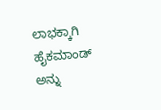ಲಾಭಕ್ಕಾಗಿ ಹೈಕಮಾಂಡ್ ಅನ್ನು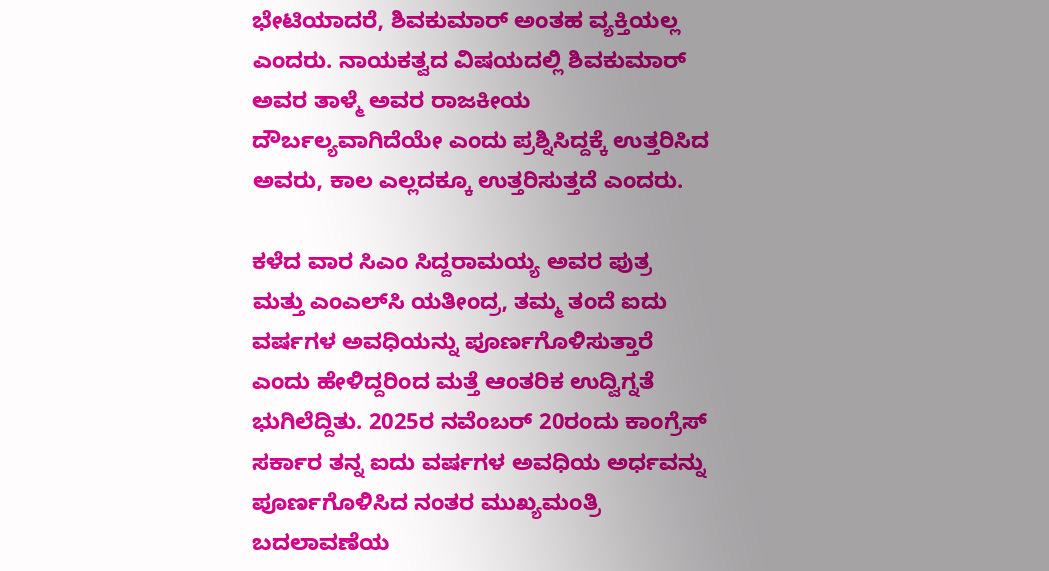ಭೇಟಿಯಾದರೆ, ಶಿವಕುಮಾರ್ ಅಂತಹ ವ್ಯಕ್ತಿಯಲ್ಲ ಎಂದರು. ನಾಯಕತ್ವದ ವಿಷಯದಲ್ಲಿ ಶಿವಕುಮಾರ್ ಅವರ ತಾಳ್ಮೆ ಅವರ ರಾಜಕೀಯ ದೌರ್ಬಲ್ಯವಾಗಿದೆಯೇ ಎಂದು ಪ್ರಶ್ನಿಸಿದ್ದಕ್ಕೆ ಉತ್ತರಿಸಿದ ಅವರು, ಕಾಲ ಎಲ್ಲದಕ್ಕೂ ಉತ್ತರಿಸುತ್ತದೆ ಎಂದರು.

ಕಳೆದ ವಾರ ಸಿಎಂ ಸಿದ್ದರಾಮಯ್ಯ ಅವರ ಪುತ್ರ ಮತ್ತು ಎಂಎಲ್‌ಸಿ ಯತೀಂದ್ರ, ತಮ್ಮ ತಂದೆ ಐದು ವರ್ಷಗಳ ಅವಧಿಯನ್ನು ಪೂರ್ಣಗೊಳಿಸುತ್ತಾರೆ ಎಂದು ಹೇಳಿದ್ದರಿಂದ ಮತ್ತೆ ಆಂತರಿಕ ಉದ್ವಿಗ್ನತೆ ಭುಗಿಲೆದ್ದಿತು. 2025ರ ನವೆಂಬರ್ 20ರಂದು ಕಾಂಗ್ರೆಸ್ ಸರ್ಕಾರ ತನ್ನ ಐದು ವರ್ಷಗಳ ಅವಧಿಯ ಅರ್ಧವನ್ನು ಪೂರ್ಣಗೊಳಿಸಿದ ನಂತರ ಮುಖ್ಯಮಂತ್ರಿ ಬದಲಾವಣೆಯ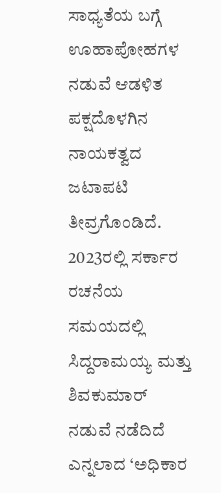ಸಾಧ್ಯತೆಯ ಬಗ್ಗೆ ಊಹಾಪೋಹಗಳ ನಡುವೆ ಆಡಳಿತ ಪಕ್ಷದೊಳಗಿನ ನಾಯಕತ್ವದ ಜಟಾಪಟಿ ತೀವ್ರಗೊಂಡಿದೆ. 2023ರಲ್ಲಿ ಸರ್ಕಾರ ರಚನೆಯ ಸಮಯದಲ್ಲಿ ಸಿದ್ದರಾಮಯ್ಯ ಮತ್ತು ಶಿವಕುಮಾರ್ ನಡುವೆ ನಡೆದಿದೆ ಎನ್ನಲಾದ ‘ಅಧಿಕಾರ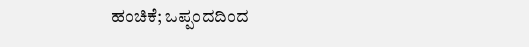ಹಂಚಿಕೆ; ಒಪ್ಪಂದದಿಂದ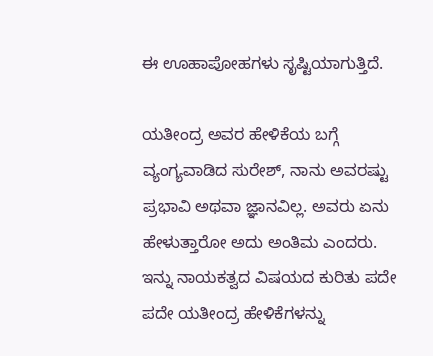ಈ ಊಹಾಪೋಹಗಳು ಸೃಷ್ಟಿಯಾಗುತ್ತಿದೆ.

ಯತೀಂದ್ರ ಅವರ ಹೇಳಿಕೆಯ ಬಗ್ಗೆ ವ್ಯಂಗ್ಯವಾಡಿದ ಸುರೇಶ್, ನಾನು ಅವರಷ್ಟು ಪ್ರಭಾವಿ ಅಥವಾ ಜ್ಞಾನವಿಲ್ಲ. ಅವರು ಏನು ಹೇಳುತ್ತಾರೋ ಅದು ಅಂತಿಮ ಎಂದರು. ಇನ್ನು ನಾಯಕತ್ವದ ವಿಷಯದ ಕುರಿತು ಪದೇ ಪದೇ ಯತೀಂದ್ರ ಹೇಳಿಕೆಗಳನ್ನು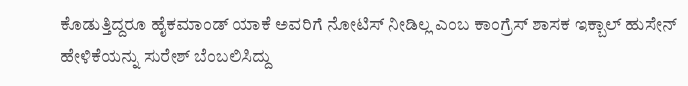ಕೊಡುತ್ತಿದ್ದರೂ ಹೈಕಮಾಂಡ್ ಯಾಕೆ ಅವರಿಗೆ ನೋಟಿಸ್ ನೀಡಿಲ್ಲ ಎಂಬ ಕಾಂಗ್ರೆಸ್ ಶಾಸಕ ಇಕ್ಬಾಲ್ ಹುಸೇನ್ ಹೇಳಿಕೆಯನ್ನು ಸುರೇಶ್ ಬೆಂಬಲಿಸಿದ್ದು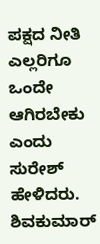ಪಕ್ಷದ ನೀತಿ ಎಲ್ಲರಿಗೂ ಒಂದೇ ಆಗಿರಬೇಕು ಎಂದು ಸುರೇಶ್ ಹೇಳಿದರು. ಶಿವಕುಮಾರ್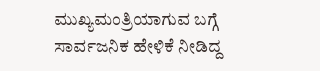ಮುಖ್ಯಮಂತ್ರಿಯಾಗುವ ಬಗ್ಗೆ ಸಾರ್ವಜನಿಕ ಹೇಳಿಕೆ ನೀಡಿದ್ದ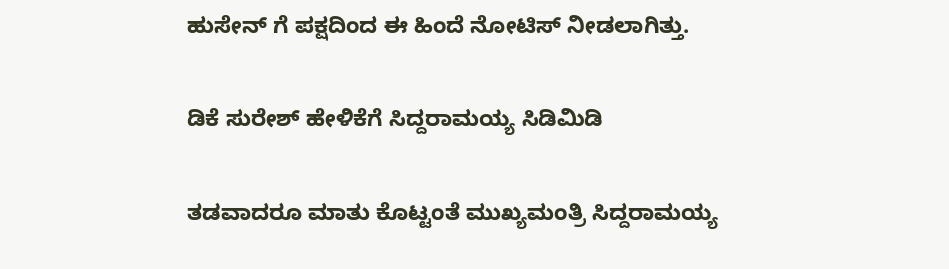ಹುಸೇನ್ ಗೆ ಪಕ್ಷದಿಂದ ಈ ಹಿಂದೆ ನೋಟಿಸ್ ನೀಡಲಾಗಿತ್ತು.

ಡಿಕೆ ಸುರೇಶ್ ಹೇಳಿಕೆಗೆ ಸಿದ್ದರಾಮಯ್ಯ ಸಿಡಿಮಿಡಿ

ತಡವಾದರೂ ಮಾತು ಕೊಟ್ಟಂತೆ ಮುಖ್ಯಮಂತ್ರಿ ಸಿದ್ದರಾಮಯ್ಯ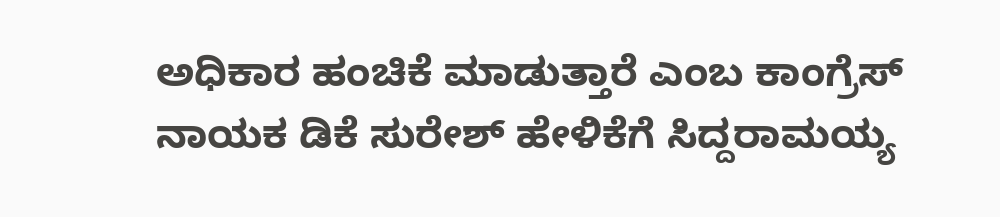ಅಧಿಕಾರ ಹಂಚಿಕೆ ಮಾಡುತ್ತಾರೆ ಎಂಬ ಕಾಂಗ್ರೆಸ್ ನಾಯಕ ಡಿಕೆ ಸುರೇಶ್ ಹೇಳಿಕೆಗೆ ಸಿದ್ದರಾಮಯ್ಯ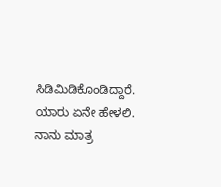ಸಿಡಿಮಿಡಿಕೊಂಡಿದ್ದಾರೆ. ಯಾರು ಏನೇ ಹೇಳಲಿ. ನಾನು ಮಾತ್ರ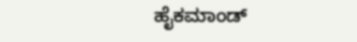ಹೈಕಮಾಂಡ್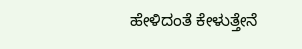ಹೇಳಿದಂತೆ ಕೇಳುತ್ತೇನೆ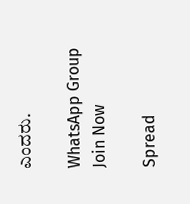ಎಂದರು.

WhatsApp Group Join Now

Spread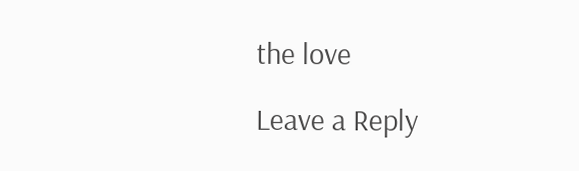the love

Leave a Reply